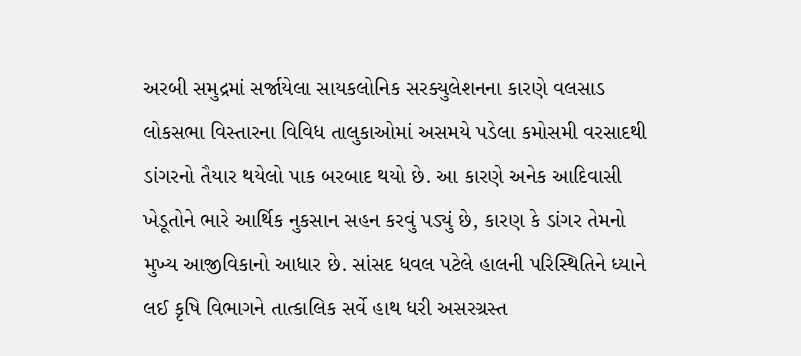અરબી સમુદ્રમાં સર્જાયેલા સાયકલોનિક સરક્યુલેશનના કારણે વલસાડ લોકસભા વિસ્તારના વિવિધ તાલુકાઓમાં અસમયે પડેલા કમોસમી વરસાદથી ડાંગરનો તૈયાર થયેલો પાક બરબાદ થયો છે. આ કારણે અનેક આદિવાસી ખેડૂતોને ભારે આર્થિક નુકસાન સહન કરવું પડ્યું છે, કારણ કે ડાંગર તેમનો મુખ્ય આજીવિકાનો આધાર છે. સાંસદ ધવલ પટેલે હાલની પરિસ્થિતિને ધ્યાને લઈ કૃષિ વિભાગને તાત્કાલિક સર્વે હાથ ધરી અસરગ્રસ્ત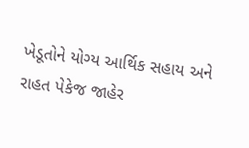ખેડૂતોને યોગ્ય આર્થિક સહાય અને રાહત પેકેજ જાહેર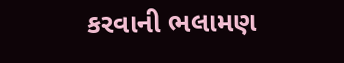કરવાની ભલામણ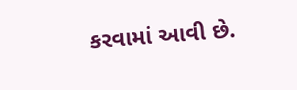કરવામાં આવી છે.